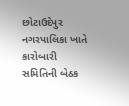છોટાઉદેપુર નગરપાલિકા ખાતે કારોબારી સમિતિની બેઠક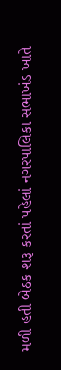મળી હતી બેઠક શરૂ કરતાં પહેલાં નગરપાલિકા સભાખંડ ખાતે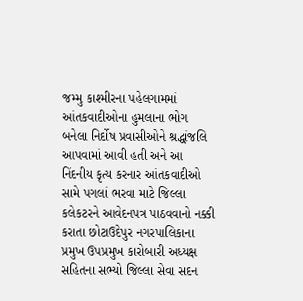જમ્મુ કાશ્મીરના પહેલગામમાં આંતકવાદીઓના હુમલાના ભોગ બનેલા નિર્દોષ પ્રવાસીઓને શ્રદ્ધાંજલિ આપવામાં આવી હતી અને આ નિંદનીય કૃત્ય કરનાર આંતકવાદીઓ સામે પગલાં ભરવા માટે જિલ્લા કલેકટરને આવેદનપત્ર પાઠવવાનો નક્કી કરાતા છોટાઉદેપુર નગરપાલિકાના પ્રમુખ ઉપપ્રમુખ કારોબારી અધ્યક્ષ સહિતના સભ્યો જિલ્લા સેવા સદન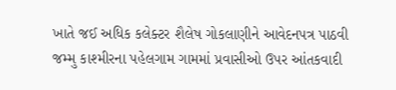ખાતે જઈ અધિક કલેક્ટર શૈલેષ ગોકલાણીને આવેદનપત્ર પાઠવી જમ્મુ કાશ્મીરના પહેલગામ ગામમાં પ્રવાસીઓ ઉપર આંતકવાદી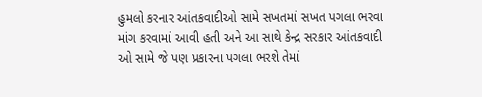હુમલો કરનાર આંતકવાદીઓ સામે સખતમાં સખત પગલા ભરવા માંગ કરવામાં આવી હતી અને આ સાથે કેન્દ્ર સરકાર આંતકવાદી ઓ સામે જે પણ પ્રકારના પગલા ભરશે તેમાં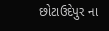છોટાઉદેપુર ના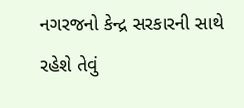નગરજનો કેન્દ્ર સરકારની સાથે રહેશે તેવું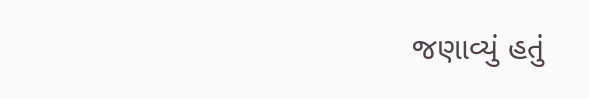જણાવ્યું હતું